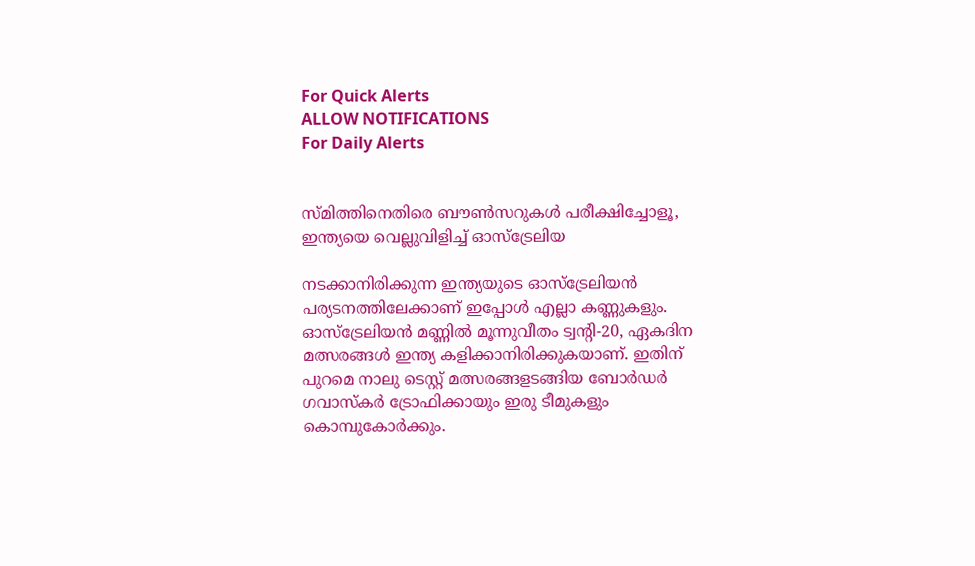For Quick Alerts
ALLOW NOTIFICATIONS
For Daily Alerts


സ്മിത്തിനെതിരെ ബൗണ്‍സറുകള്‍ പരീക്ഷിച്ചോളൂ, ഇന്ത്യയെ വെല്ലുവിളിച്ച് ഓസ്‌ട്രേലിയ

നടക്കാനിരിക്കുന്ന ഇന്ത്യയുടെ ഓസ്‌ട്രേലിയന്‍ പര്യടനത്തിലേക്കാണ് ഇപ്പോള്‍ എല്ലാ കണ്ണുകളും. ഓസ്‌ട്രേലിയന്‍ മണ്ണില്‍ മൂന്നുവീതം ട്വന്റി-20, ഏകദിന മത്സരങ്ങള്‍ ഇന്ത്യ കളിക്കാനിരിക്കുകയാണ്. ഇതിന് പുറമെ നാലു ടെസ്റ്റ് മത്സരങ്ങളടങ്ങിയ ബോര്‍ഡര്‍ ഗവാസ്‌കര്‍ ട്രോഫിക്കായും ഇരു ടീമുകളും കൊമ്പുകോര്‍ക്കും.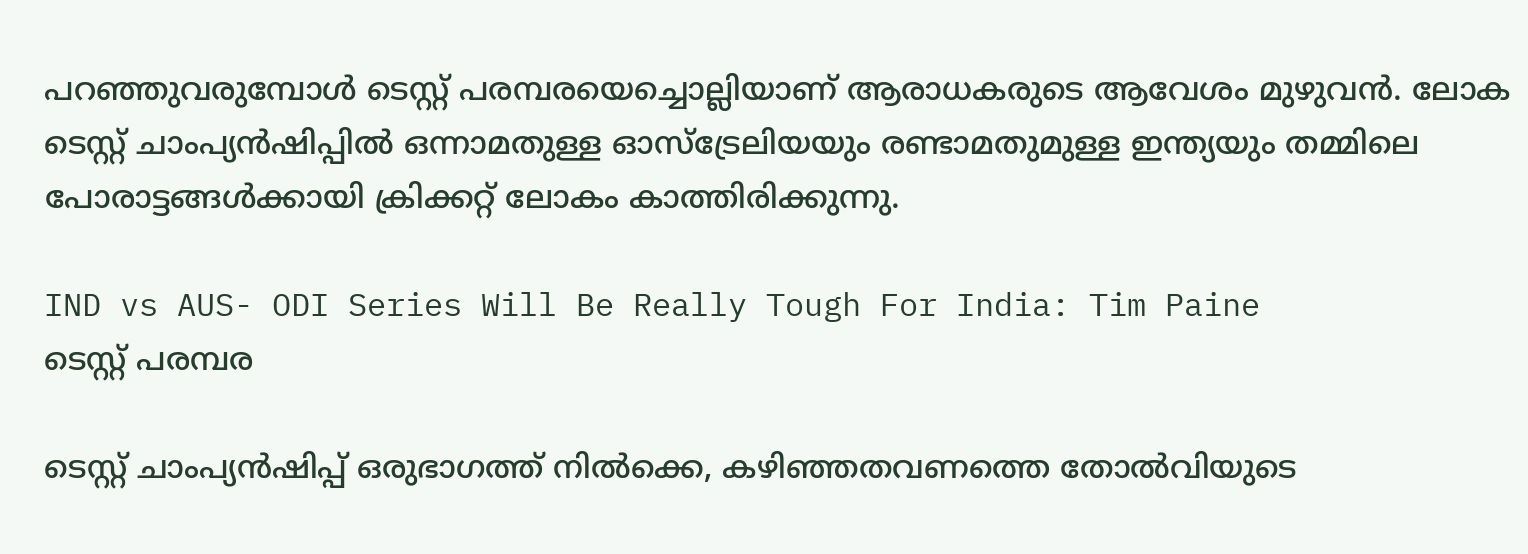പറഞ്ഞുവരുമ്പോള്‍ ടെസ്റ്റ് പരമ്പരയെച്ചൊല്ലിയാണ് ആരാധകരുടെ ആവേശം മുഴുവന്‍. ലോക ടെസ്റ്റ് ചാംപ്യന്‍ഷിപ്പില്‍ ഒന്നാമതുള്ള ഓസ്‌ട്രേലിയയും രണ്ടാമതുമുള്ള ഇന്ത്യയും തമ്മിലെ പോരാട്ടങ്ങള്‍ക്കായി ക്രിക്കറ്റ് ലോകം കാത്തിരിക്കുന്നു.

IND vs AUS- ODI Series Will Be Really Tough For India: Tim Paine
ടെസ്റ്റ് പരമ്പര

ടെസ്റ്റ് ചാംപ്യന്‍ഷിപ്പ് ഒരുഭാഗത്ത് നില്‍ക്കെ, കഴിഞ്ഞതവണത്തെ തോല്‍വിയുടെ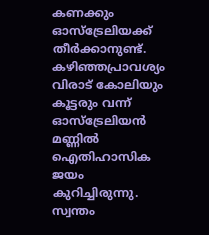കണക്കും ഓസ്‌ട്രേലിയക്ക് തീര്‍ക്കാനുണ്ട്. കഴിഞ്ഞപ്രാവശ്യം വിരാട് കോലിയും കൂട്ടരും വന്ന് ഓസ്‌ട്രേലിയന്‍ മണ്ണില്‍ ഐതിഹാസിക ജയം കുറിച്ചിരുന്നു. സ്വന്തം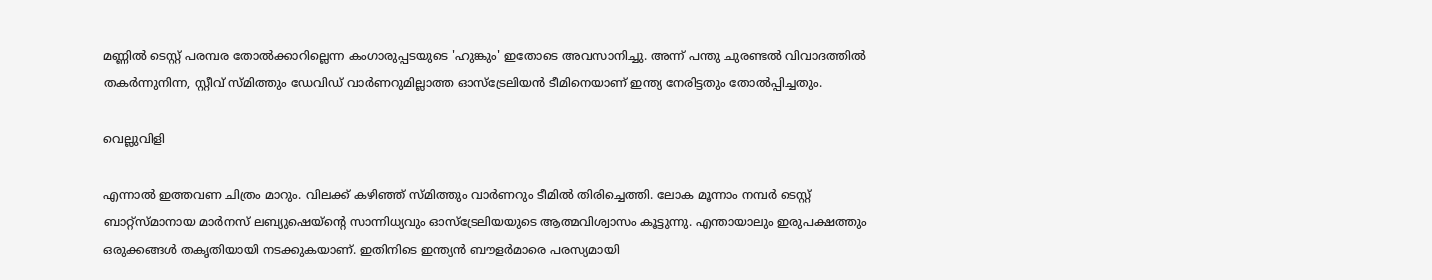മണ്ണില്‍ ടെസ്റ്റ് പരമ്പര തോല്‍ക്കാറില്ലെന്ന കംഗാരുപ്പടയുടെ 'ഹുങ്കും' ഇതോടെ അവസാനിച്ചു. അന്ന് പന്തു ചുരണ്ടല്‍ വിവാദത്തില്‍ തകര്‍ന്നുനിന്ന, സ്റ്റീവ് സ്മിത്തും ഡേവിഡ് വാര്‍ണറുമില്ലാത്ത ഓസ്‌ട്രേലിയന്‍ ടീമിനെയാണ് ഇന്ത്യ നേരിട്ടതും തോല്‍പ്പിച്ചതും.

വെല്ലുവിളി

എന്നാല്‍ ഇത്തവണ ചിത്രം മാറും. വിലക്ക് കഴിഞ്ഞ് സ്മിത്തും വാര്‍ണറും ടീമില്‍ തിരിച്ചെത്തി. ലോക മൂന്നാം നമ്പര്‍ ടെസ്റ്റ് ബാറ്റ്‌സ്മാനായ മാര്‍നസ് ലബ്യുഷെയ്‌ന്റെ സാന്നിധ്യവും ഓസ്‌ട്രേലിയയുടെ ആത്മവിശ്വാസം കൂട്ടുന്നു. എന്തായാലും ഇരുപക്ഷത്തും ഒരുക്കങ്ങള്‍ തകൃതിയായി നടക്കുകയാണ്. ഇതിനിടെ ഇന്ത്യന്‍ ബൗളര്‍മാരെ പരസ്യമായി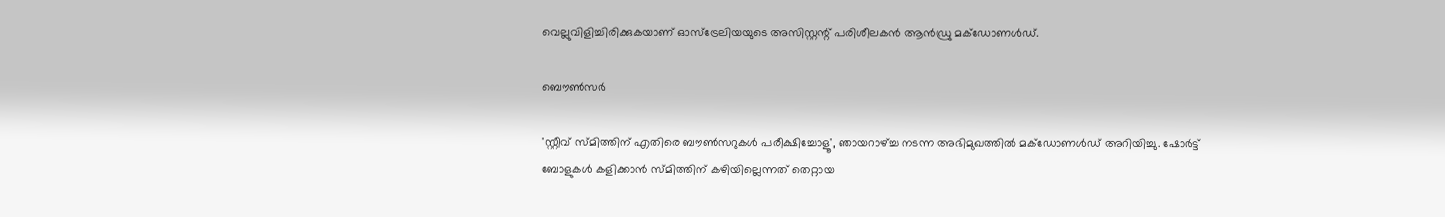വെല്ലുവിളിച്ചിരിക്കുകയാണ് ഓസ്‌ട്രേലിയയുടെ അസിസ്റ്റന്റ് പരിശീലകന്‍ ആന്‍ഡ്രു മക്‌ഡോണള്‍ഡ്.

ബൌൺസർ

'സ്റ്റീവ് സ്മിത്തിന് എതിരെ ബൗണ്‍സറുകള്‍ പരീക്ഷിച്ചോളൂ', ഞായറാഴ്ച്ച നടന്ന അഭിമുഖത്തില്‍ മക്‌ഡോണള്‍ഡ് അറിയിച്ചു. ഷോര്‍ട്ട് ബോളുകള്‍ കളിക്കാന്‍ സ്മിത്തിന് കഴിയില്ലെന്നത് തെറ്റായ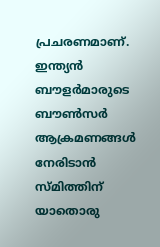പ്രചരണമാണ്. ഇന്ത്യന്‍ ബൗളര്‍മാരുടെ ബൗണ്‍സര്‍ ആക്രമണങ്ങള്‍ നേരിടാന്‍ സ്മിത്തിന് യാതൊരു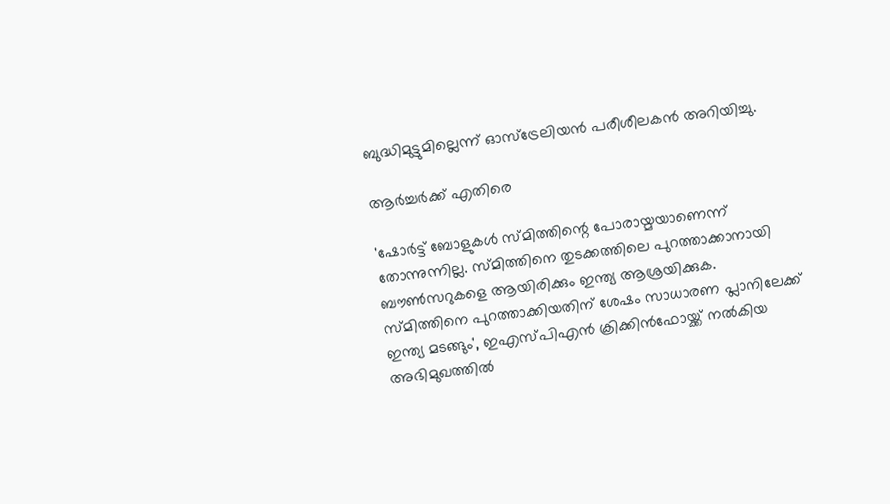ബുദ്ധിമുട്ടുമില്ലെന്ന് ഓസ്‌ട്രേലിയന്‍ പരീശീലകന്‍ അറിയിച്ചു.

ആർച്ചർക്ക് എതിരെ

'ഷോര്‍ട്ട് ബോളുകള്‍ സ്മിത്തിന്റെ പോരായ്മയാണെന്ന് തോന്നുന്നില്ല. സ്മിത്തിനെ തുടക്കത്തിലെ പുറത്താക്കാനായി ബൗണ്‍സറുകളെ ആയിരിക്കും ഇന്ത്യ ആശ്രയിക്കുക. സ്മിത്തിനെ പുറത്താക്കിയതിന് ശേഷം സാധാരണ പ്ലാനിലേക്ക് ഇന്ത്യ മടങ്ങും', ഇഎസ്പിഎന്‍ ക്രിക്കിന്‍ഫോയ്ക്ക് നല്‍കിയ അഭിമുഖത്തില്‍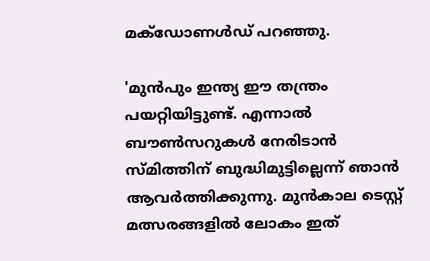മക്‌ഡോണള്‍ഡ് പറഞ്ഞു.

'മുന്‍പും ഇന്ത്യ ഈ തന്ത്രം പയറ്റിയിട്ടുണ്ട്. എന്നാല്‍ ബൗണ്‍സറുകള്‍ നേരിടാന്‍ സ്മിത്തിന് ബുദ്ധിമുട്ടില്ലെന്ന് ഞാന്‍ ആവര്‍ത്തിക്കുന്നു. മുന്‍കാല ടെസ്റ്റ് മത്സരങ്ങളില്‍ ലോകം ഇത്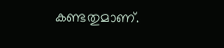കണ്ടതുമാണ്.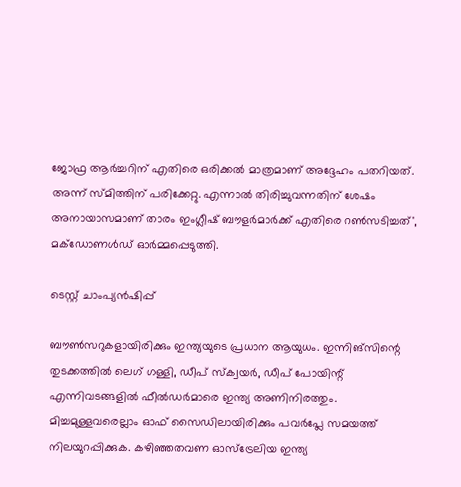ജോഫ്ര ആര്‍ച്ചറിന് എതിരെ ഒരിക്കല്‍ മാത്രമാണ് അദ്ദേഹം പതറിയത്. അന്ന് സ്മിത്തിന് പരിക്കേറ്റു. എന്നാല്‍ തിരിച്ചുവന്നതിന് ശേഷം അനായാസമാണ് താരം ഇംഗ്ലീഷ് ബൗളര്‍മാര്‍ക്ക് എതിരെ റണ്‍സടിച്ചത്', മക്‌ഡോണള്‍ഡ് ഓര്‍മ്മപ്പെടുത്തി.

ടെസ്റ്റ് ചാംപ്യൻഷിപ്പ്

ബൗണ്‍സറുകളായിരിക്കും ഇന്ത്യയുടെ പ്രധാന ആയുധം. ഇന്നിങ്‌സിന്റെ തുടക്കത്തില്‍ ലെഗ് ഗള്ളി, ഡീപ് സ്‌ക്വയര്‍, ഡീപ് പോയിന്റ് എന്നിവടങ്ങളില്‍ ഫീല്‍ഡര്‍മാരെ ഇന്ത്യ അണിനിരത്തും. മിച്ചമുള്ളവരെല്ലാം ഓഫ് സൈഡിലായിരിക്കും പവര്‍പ്ലേ സമയത്ത് നിലയുറപ്പിക്കുക. കഴിഞ്ഞതവണ ഓസ്‌ട്രേലിയ ഇന്ത്യ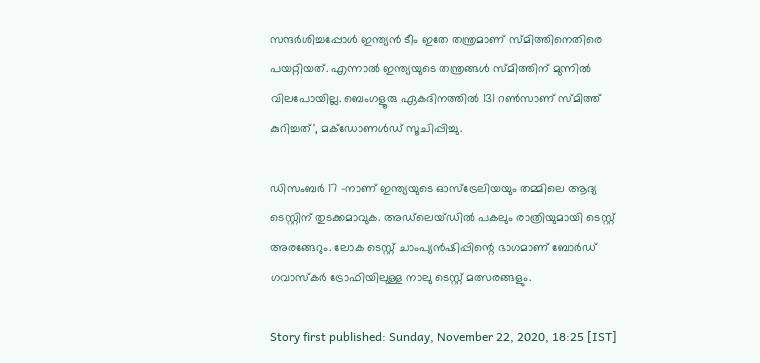സന്ദര്‍ശിച്ചപ്പോള്‍ ഇന്ത്യന്‍ ടീം ഇതേ തന്ത്രമാണ് സ്മിത്തിനെതിരെ പയറ്റിയത്. എന്നാല്‍ ഇന്ത്യയുടെ തന്ത്രങ്ങള്‍ സ്മിത്തിന് മുന്നില്‍ വിലപോയില്ല. ബെംഗളൂരു ഏകദിനത്തില്‍ 131 റണ്‍സാണ് സ്മിത്ത് കുറിച്ചത്', മക്‌ഡോണള്‍ഡ് സൂചിപ്പിച്ചു.

ഡിസംബര്‍ 17 -നാണ് ഇന്ത്യയുടെ ഓസ്‌ട്രേലിയയും തമ്മിലെ ആദ്യ ടെസ്റ്റിന് തുടക്കമാവുക. അഡ്‌ലെയ്ഡില്‍ പകലും രാത്രിയുമായി ടെസ്റ്റ് അരങ്ങേറും. ലോക ടെസ്റ്റ് ചാംപ്യന്‍ഷിപ്പിന്റെ ഭാഗമാണ് ബോര്‍ഡ് ഗവാസ്‌കര്‍ ട്രോഫിയിലുള്ള നാലു ടെസ്റ്റ് മത്സരങ്ങളും.

Story first published: Sunday, November 22, 2020, 18:25 [IST]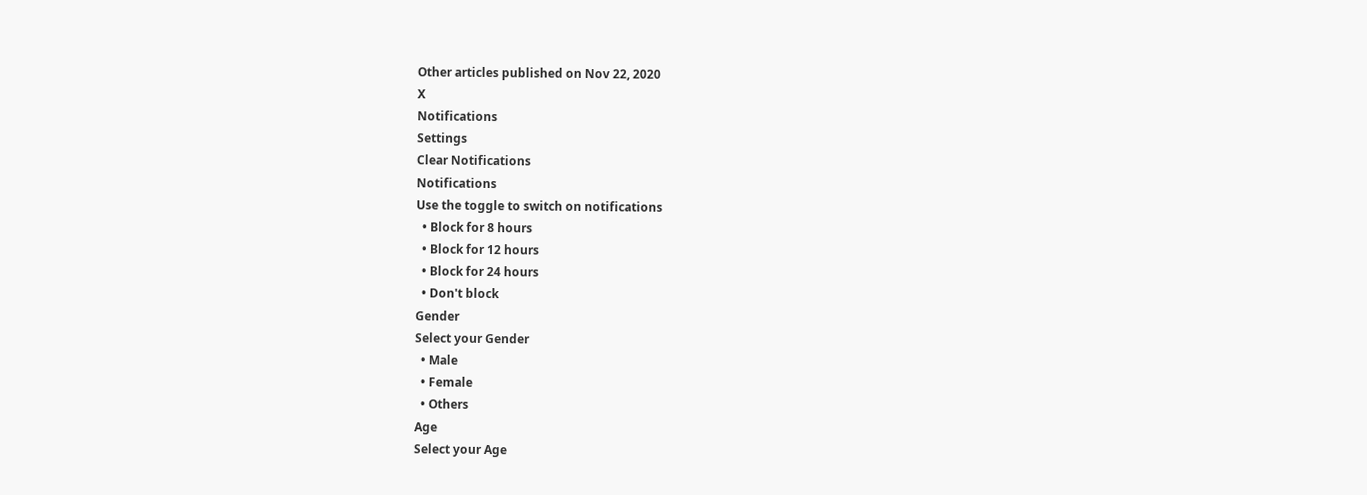Other articles published on Nov 22, 2020
X
Notifications
Settings
Clear Notifications
Notifications
Use the toggle to switch on notifications
  • Block for 8 hours
  • Block for 12 hours
  • Block for 24 hours
  • Don't block
Gender
Select your Gender
  • Male
  • Female
  • Others
Age
Select your Age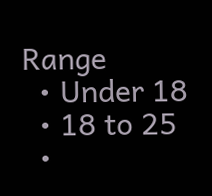Range
  • Under 18
  • 18 to 25
  •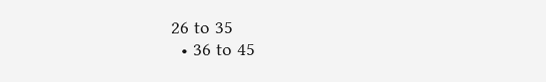26 to 35
  • 36 to 45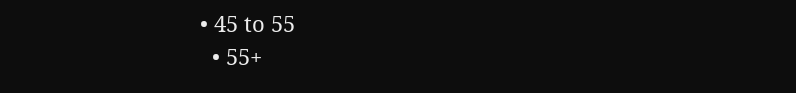• 45 to 55
  • 55+